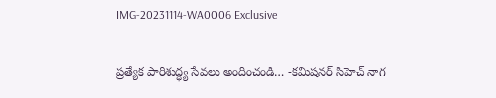IMG-20231114-WA0006 Exclusive

ప్రత్యేక పారిశుద్ధ్య సేవలు అందించండి… -కమిషనర్ సిహెచ్ నాగ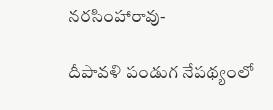నరసింహారావు-

దీపావళి పండుగ నేపథ్యంలో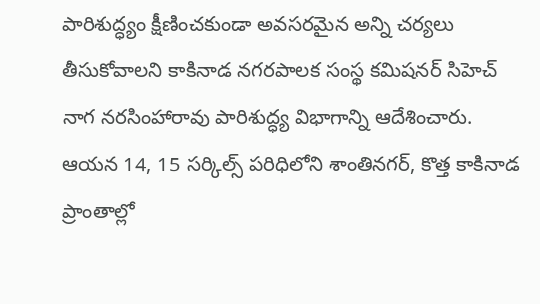పారిశుద్ధ్యం క్షీణించకుండా అవసరమైన అన్ని చర్యలు తీసుకోవాలని కాకినాడ నగరపాలక సంస్థ కమిషనర్ సిహెచ్ నాగ నరసింహారావు పారిశుద్ధ్య విభాగాన్ని ఆదేశించారు. ఆయన 14, 15 సర్కిల్స్ పరిధిలోని శాంతినగర్, కొత్త కాకినాడ ప్రాంతాల్లో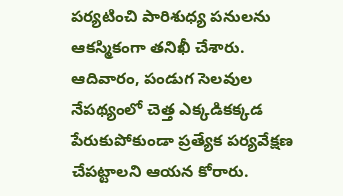పర్యటించి పారిశుధ్య పనులను ఆకస్మికంగా తనిఖీ చేశారు. ఆదివారం, పండుగ సెలవుల నేపథ్యంలో చెత్త ఎక్కడికక్కడ పేరుకుపోకుండా ప్రత్యేక పర్యవేక్షణ చేపట్టాలని ఆయన కోరారు.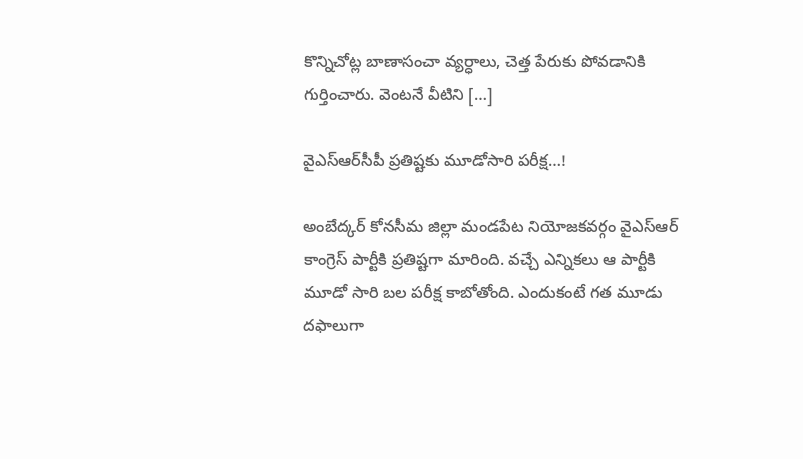కొన్నిచోట్ల బాణాసంచా వ్యర్ధాలు, చెత్త పేరుకు పోవడానికి గుర్తించారు. వెంటనే వీటిని […]

వైఎస్‌ఆర్‌సీపీ ప్రతిష్టకు మూడోసారి పరీక్ష…!

అంబేద్కర్‌ కోనసీమ జిల్లా మండపేట నియోజకవర్గం వైఎస్‌ఆర్‌ కాంగ్రెస్‌ పార్టీకి ప్రతిష్టగా మారింది. వచ్చే ఎన్నికలు ఆ పార్టీకి మూడో సారి బల పరీక్ష కాబోతోంది. ఎందుకంటే గత మూడు దఫాలుగా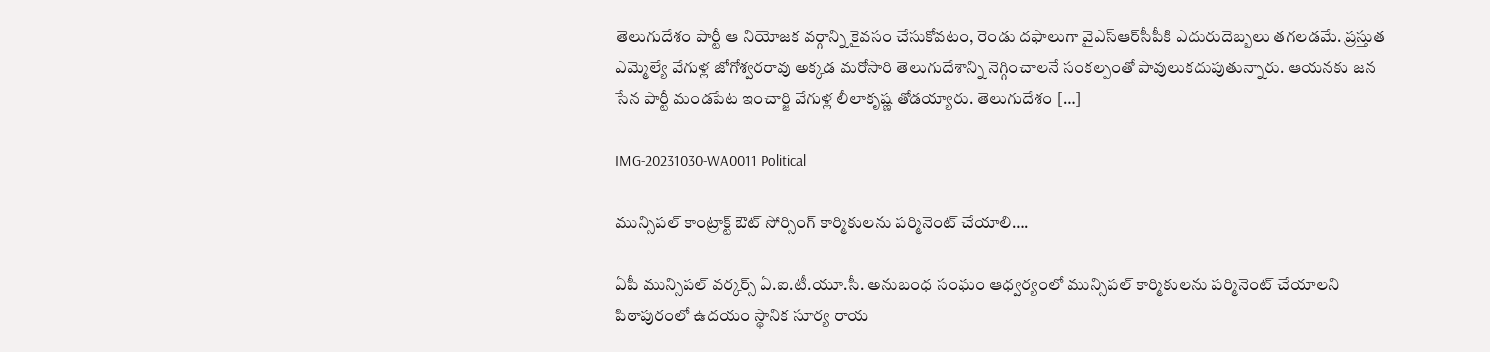తెలుగుదేశం పార్టీ ఆ నియోజక వర్గాన్ని కైవసం చేసుకోవటం, రెండు దఫాలుగా వైఎస్‌ఆర్‌సీపీకి ఎదురుదెబ్బలు తగలడమే. ప్రస్తుత ఎమ్మెల్యే వేగుళ్ల జోగోశ్వరరావు అక్కడ మరోసారి తెలుగుదేశాన్ని నెగ్గించాలనే సంకల్పంతో పావులుకదుపుతున్నారు. ఆయనకు జన సేన పార్టీ మండపేట ఇంచార్జి వేగుళ్ల లీలాకృష్ణ తోడయ్యారు. తెలుగుదేశం […]

IMG-20231030-WA0011 Political

మున్సిపల్ కాంట్రాక్ట్ ఔట్ సోర్సింగ్ కార్మికులను పర్మినెంట్ చేయాలి….

ఏపీ మున్సిపల్ వర్కర్స్ ఏ.ఐ.టీ.యూ.సీ. అనుబంధ సంఘం ఆధ్వర్యంలో మున్సిపల్ కార్మికులను పర్మినెంట్ చేయాలని పిఠాపురంలో ఉదయం స్థానిక సూర్య రాయ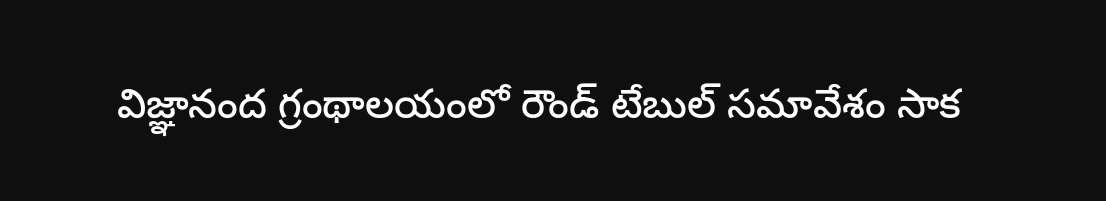విజ్ఞానంద గ్రంథాలయంలో రౌండ్ టేబుల్ సమావేశం సాక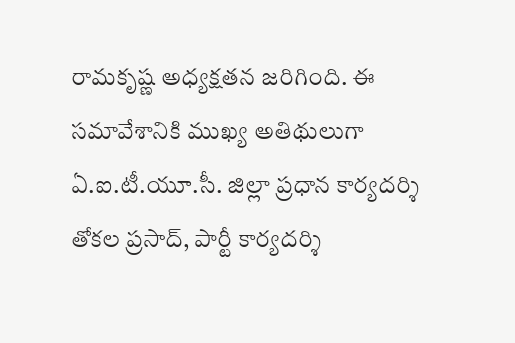రామకృష్ణ అధ్యక్షతన జరిగింది. ఈ సమావేశానికి ముఖ్య అతిథులుగా ఏ.ఐ.టీ.యూ.సీ. జిల్లా ప్రధాన కార్యదర్శి తోకల ప్రసాద్, పార్టీ కార్యదర్శి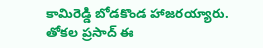కామిరెడ్డి బోడకొండ హాజరయ్యారు. తోకల ప్రసాద్ ఈ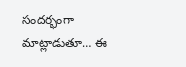సందర్భంగా మాట్లాడుతూ… ఈ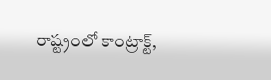రాష్ట్రంలో కాంట్రాక్ట్,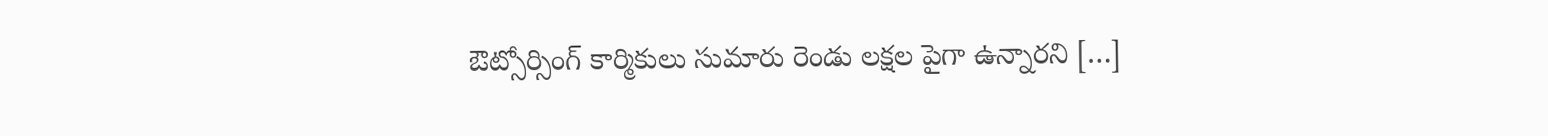ఔట్సోర్సింగ్ కార్మికులు సుమారు రెండు లక్షల పైగా ఉన్నారని […]